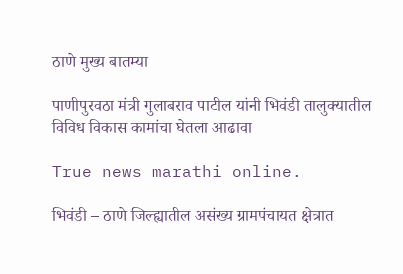ठाणे मुख्य बातम्या

पाणीपुरवठा मंत्री गुलाबराव पाटील यांनी भिवंडी तालुक्यातील विविध विकास कामांचा घेतला आढावा

True news marathi online.

भिवंडी – ठाणे जिल्ह्यातील असंख्य ग्रामपंचायत क्षेत्रात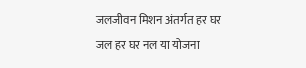जलजीवन मिशन अंतर्गत हर घर जल हर घर नल या योजना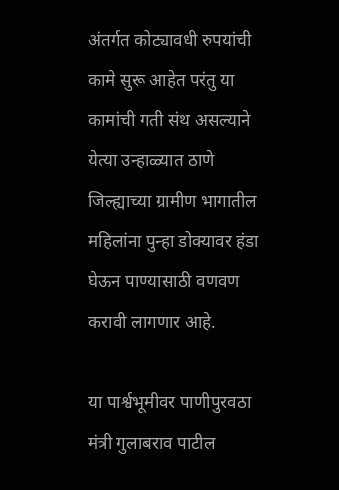अंतर्गत कोट्यावधी रुपयांची कामे सुरू आहेत परंतु या कामांची गती संथ असल्याने येत्या उन्हाळ्यात ठाणे जिल्ह्याच्या ग्रामीण भागातील महिलांना पुन्हा डोक्यावर हंडा घेऊन पाण्यासाठी वणवण करावी लागणार आहे.

या पार्श्वभूमीवर पाणीपुरवठा मंत्री गुलाबराव पाटील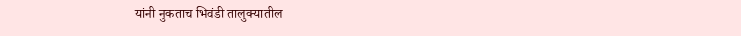यांनी नुकताच भिवंडी तालुक्यातील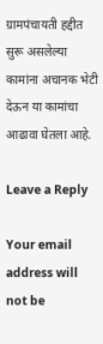ग्रामपंचायती हद्दीत सुरू असलेल्या कामांना अचानक भेटी देऊन या कामांचा आढावा घेतला आहे.

Leave a Reply

Your email address will not be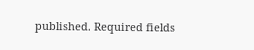published. Required fields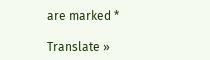are marked *

Translate »